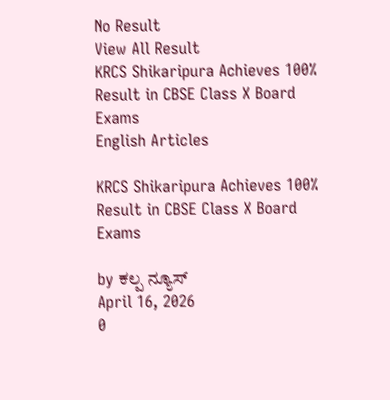No Result
View All Result
KRCS Shikaripura Achieves 100% Result in CBSE Class X Board Exams
English Articles

KRCS Shikaripura Achieves 100% Result in CBSE Class X Board Exams

by ಕಲ್ಪ ನ್ಯೂಸ್
April 16, 2026
0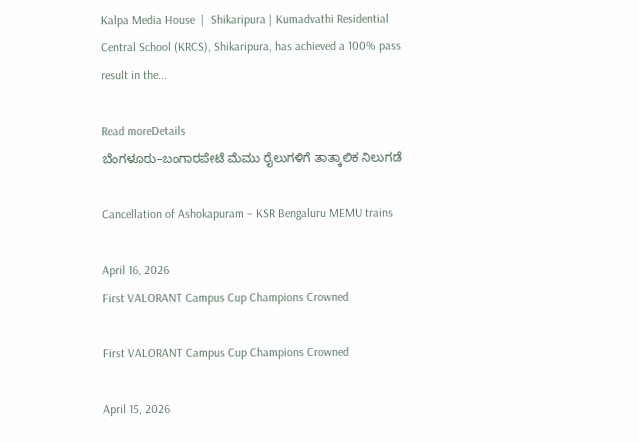Kalpa Media House  |  Shikaripura | Kumadvathi Residential Central School (KRCS), Shikaripura, has achieved a 100% pass result in the...

Read moreDetails
ಬೆಂಗಳೂರು–ಬಂಗಾರಪೇಟೆ ಮೆಮು ರೈಲುಗಳಿಗೆ ತಾತ್ಕಾಲಿಕ ನಿಲುಗಡೆ

Cancellation of Ashokapuram – KSR Bengaluru MEMU trains

April 16, 2026
First VALORANT Campus Cup Champions Crowned

First VALORANT Campus Cup Champions Crowned

April 15, 2026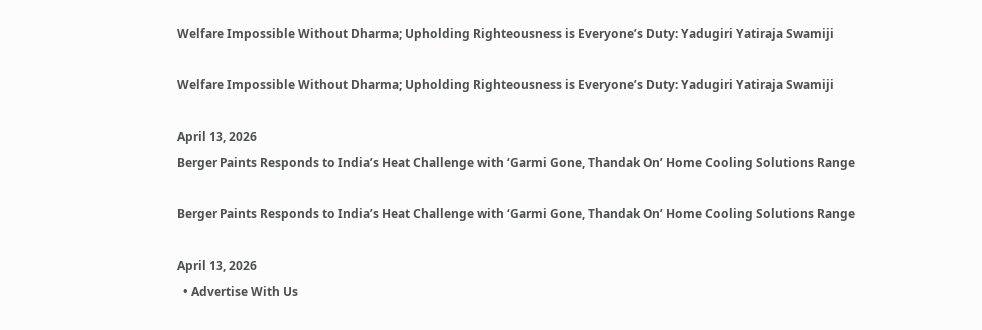Welfare Impossible Without Dharma; Upholding Righteousness is Everyone’s Duty: Yadugiri Yatiraja Swamiji

Welfare Impossible Without Dharma; Upholding Righteousness is Everyone’s Duty: Yadugiri Yatiraja Swamiji

April 13, 2026
Berger Paints Responds to India’s Heat Challenge with ‘Garmi Gone, Thandak On’ Home Cooling Solutions Range

Berger Paints Responds to India’s Heat Challenge with ‘Garmi Gone, Thandak On’ Home Cooling Solutions Range

April 13, 2026
  • Advertise With Us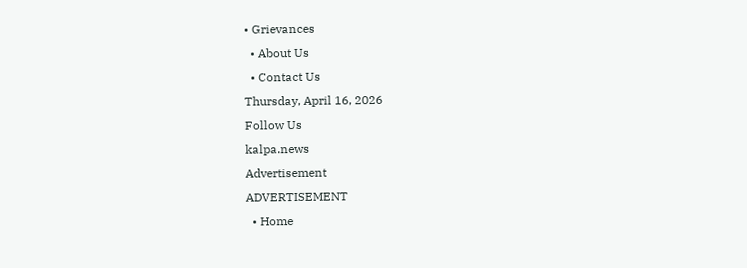• Grievances
  • About Us
  • Contact Us
Thursday, April 16, 2026
Follow Us
kalpa.news
Advertisement
ADVERTISEMENT
  • Home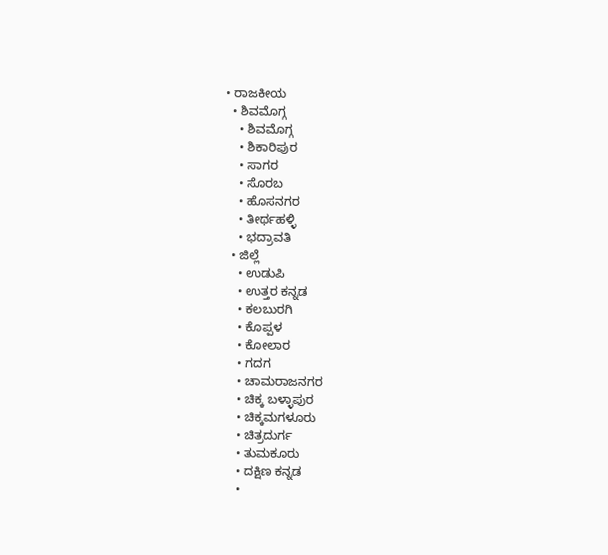• ರಾಜಕೀಯ
  • ಶಿವಮೊಗ್ಗ
    • ಶಿವಮೊಗ್ಗ
    • ಶಿಕಾರಿಪುರ
    • ಸಾಗರ
    • ಸೊರಬ
    • ಹೊಸನಗರ
    • ತೀರ್ಥಹಳ್ಳಿ
    • ಭದ್ರಾವತಿ
  • ಜಿಲ್ಲೆ
    • ಉಡುಪಿ
    • ಉತ್ತರ ಕನ್ನಡ
    • ಕಲಬುರಗಿ
    • ಕೊಪ್ಪಳ
    • ಕೋಲಾರ
    • ಗದಗ
    • ಚಾಮರಾಜನಗರ
    • ಚಿಕ್ಕ ಬಳ್ಳಾಪುರ
    • ಚಿಕ್ಕಮಗಳೂರು
    • ಚಿತ್ರದುರ್ಗ
    • ತುಮಕೂರು
    • ದಕ್ಷಿಣ ಕನ್ನಡ
    •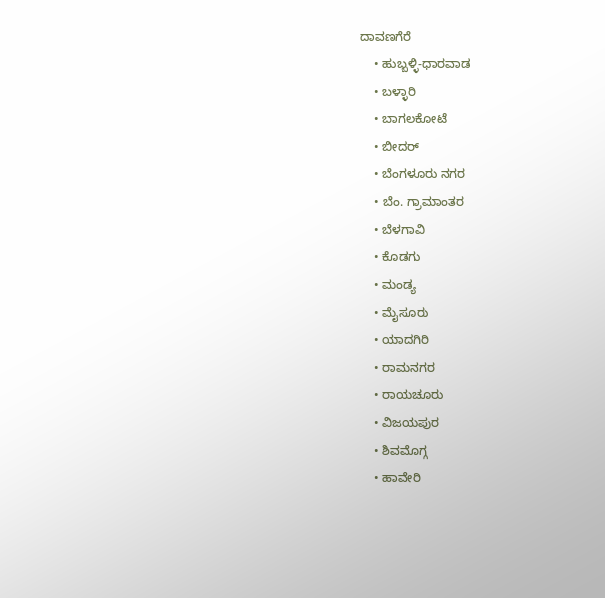ದಾವಣಗೆರೆ
    • ಹುಬ್ಬಳ್ಳಿ-ಧಾರವಾಡ
    • ಬಳ್ಳಾರಿ
    • ಬಾಗಲಕೋಟೆ
    • ಬೀದರ್
    • ಬೆಂಗಳೂರು ನಗರ
    • ಬೆಂ. ಗ್ರಾಮಾಂತರ
    • ಬೆಳಗಾವಿ
    • ಕೊಡಗು
    • ಮಂಡ್ಯ
    • ಮೈಸೂರು
    • ಯಾದಗಿರಿ
    • ರಾಮನಗರ
    • ರಾಯಚೂರು
    • ವಿಜಯಪುರ
    • ಶಿವಮೊಗ್ಗ
    • ಹಾವೇರಿ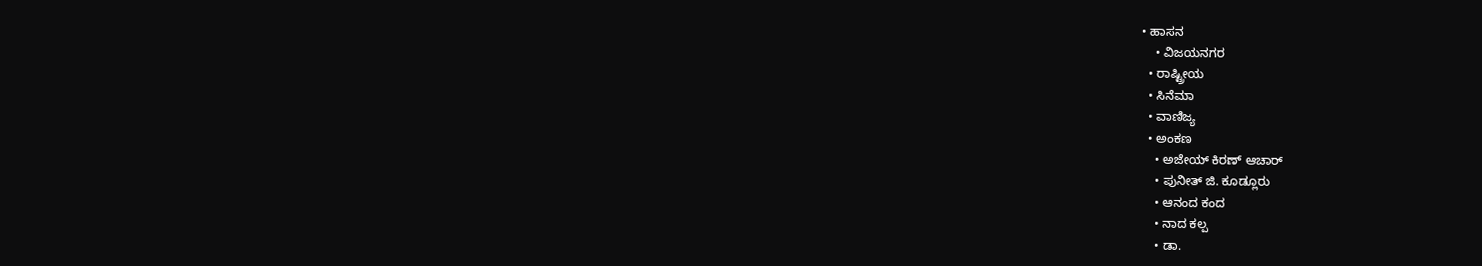• ಹಾಸನ
    • ವಿಜಯನಗರ
  • ರಾಷ್ಟ್ರೀಯ
  • ಸಿನೆಮಾ
  • ವಾಣಿಜ್ಯ
  • ಅಂಕಣ
    • ಅಜೇಯ್ ಕಿರಣ್ ಆಚಾರ್
    • ಪುನೀತ್ ಜಿ. ಕೂಡ್ಲೂರು
    • ಆನಂದ ಕಂದ
    • ನಾದ ಕಲ್ಪ
    • ಡಾ.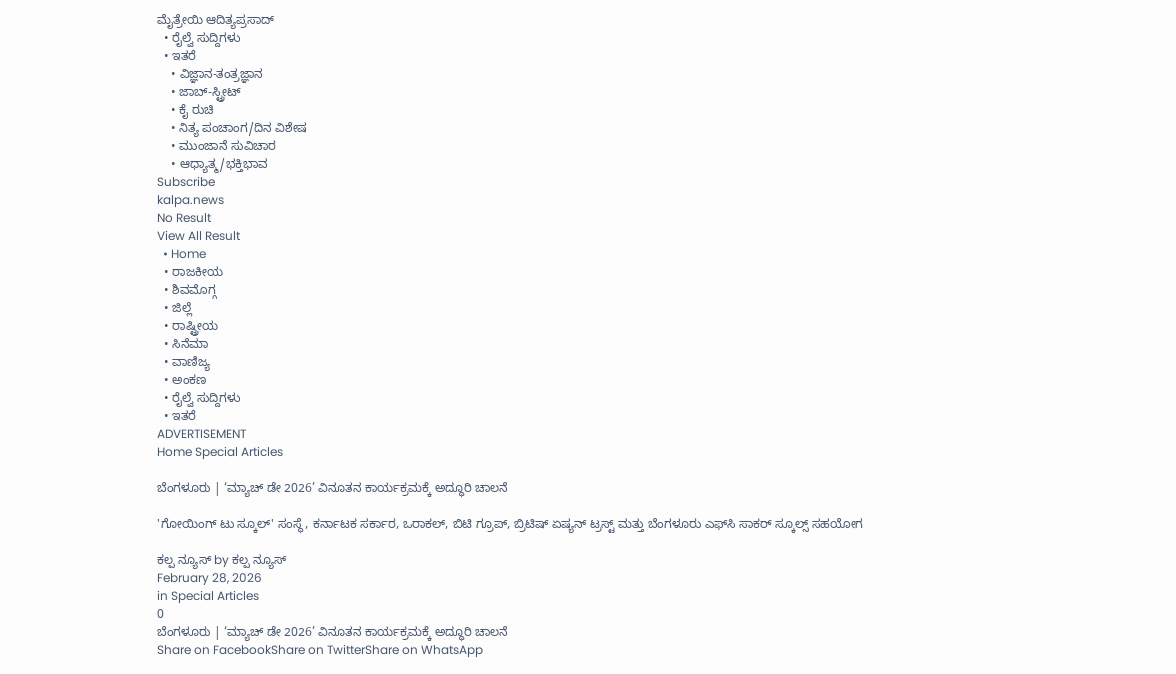ಮೈತ್ರೇಯಿ ಆದಿತ್ಯಪ್ರಸಾದ್
  • ರೈಲ್ವೆ ಸುದ್ದಿಗಳು
  • ಇತರೆ
    • ವಿಜ್ಞಾನ-ತಂತ್ರಜ್ಞಾನ
    • ಜಾಬ್-ಸ್ಟ್ರೀಟ್
    • ಕೈ ರುಚಿ
    • ನಿತ್ಯ ಪಂಚಾಂಗ/ದಿನ ವಿಶೇಷ
    • ಮುಂಜಾನೆ ಸುವಿಚಾರ
    • ಆಧ್ಯಾತ್ಮ/ಭಕ್ತಿಭಾವ
Subscribe
kalpa.news
No Result
View All Result
  • Home
  • ರಾಜಕೀಯ
  • ಶಿವಮೊಗ್ಗ
  • ಜಿಲ್ಲೆ
  • ರಾಷ್ಟ್ರೀಯ
  • ಸಿನೆಮಾ
  • ವಾಣಿಜ್ಯ
  • ಅಂಕಣ
  • ರೈಲ್ವೆ ಸುದ್ದಿಗಳು
  • ಇತರೆ
ADVERTISEMENT
Home Special Articles

ಬೆಂಗಳೂರು | ‘ಮ್ಯಾಚ್ ಡೇ 2026’ ವಿನೂತನ ಕಾರ್ಯಕ್ರಮಕ್ಕೆ ಅದ್ಧೂರಿ ಚಾಲನೆ

'ಗೋಯಿಂಗ್ ಟು ಸ್ಕೂಲ್' ಸಂಸ್ಥೆ, ಕರ್ನಾಟಕ ಸರ್ಕಾರ, ಒರಾಕಲ್, ಬಿಟಿ ಗ್ರೂಪ್, ಬ್ರಿಟಿಷ್ ಏಷ್ಯನ್ ಟ್ರಸ್ಟ್ ಮತ್ತು ಬೆಂಗಳೂರು ಎಫ್‌ಸಿ ಸಾಕರ್ ಸ್ಕೂಲ್ಸ್ ಸಹಯೋಗ

ಕಲ್ಪ ನ್ಯೂಸ್ by ಕಲ್ಪ ನ್ಯೂಸ್
February 28, 2026
in Special Articles
0
ಬೆಂಗಳೂರು | ‘ಮ್ಯಾಚ್ ಡೇ 2026’ ವಿನೂತನ ಕಾರ್ಯಕ್ರಮಕ್ಕೆ ಅದ್ಧೂರಿ ಚಾಲನೆ
Share on FacebookShare on TwitterShare on WhatsApp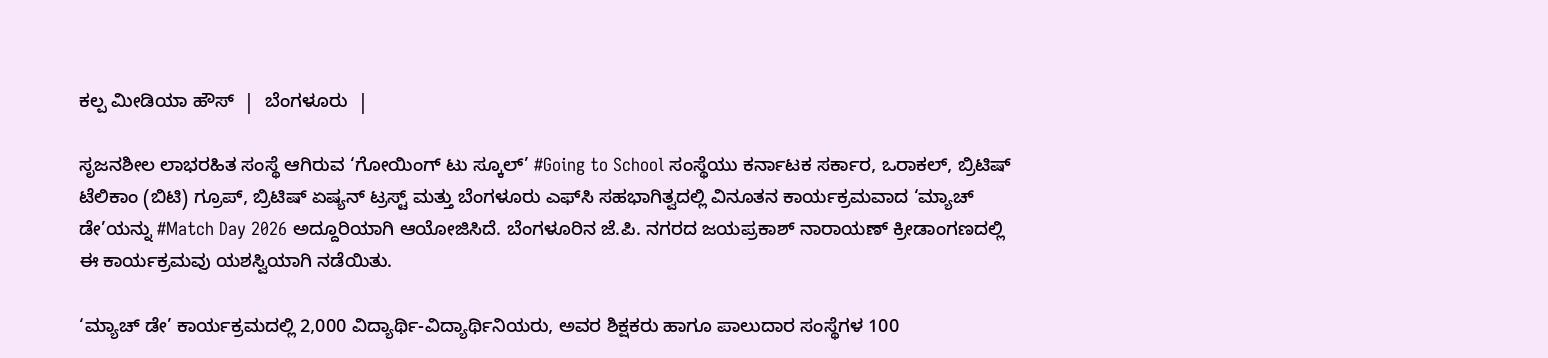ಕಲ್ಪ ಮೀಡಿಯಾ ಹೌಸ್  |  ಬೆಂಗಳೂರು  |

ಸೃಜನಶೀಲ ಲಾಭರಹಿತ ಸಂಸ್ಥೆ ಆಗಿರುವ ‘ಗೋಯಿಂಗ್ ಟು ಸ್ಕೂಲ್’ #Going to School ಸಂಸ್ಥೆಯು ಕರ್ನಾಟಕ ಸರ್ಕಾರ, ಒರಾಕಲ್, ಬ್ರಿಟಿಷ್ ಟೆಲಿಕಾಂ (ಬಿಟಿ) ಗ್ರೂಪ್, ಬ್ರಿಟಿಷ್ ಏಷ್ಯನ್ ಟ್ರಸ್ಟ್ ಮತ್ತು ಬೆಂಗಳೂರು ಎಫ್‌ಸಿ ಸಹಭಾಗಿತ್ವದಲ್ಲಿ ವಿನೂತನ ಕಾರ್ಯಕ್ರಮವಾದ ‘ಮ್ಯಾಚ್ ಡೇ’ಯನ್ನು #Match Day 2026 ಅದ್ದೂರಿಯಾಗಿ ಆಯೋಜಿಸಿದೆ. ಬೆಂಗಳೂರಿನ ಜೆ.ಪಿ. ನಗರದ ಜಯಪ್ರಕಾಶ್ ನಾರಾಯಣ್ ಕ್ರೀಡಾಂಗಣದಲ್ಲಿ ಈ ಕಾರ್ಯಕ್ರಮವು ಯಶಸ್ವಿಯಾಗಿ ನಡೆಯಿತು.

‘ಮ್ಯಾಚ್ ಡೇ’ ಕಾರ್ಯಕ್ರಮದಲ್ಲಿ 2,000 ವಿದ್ಯಾರ್ಥಿ-ವಿದ್ಯಾರ್ಥಿನಿಯರು, ಅವರ ಶಿಕ್ಷಕರು ಹಾಗೂ ಪಾಲುದಾರ ಸಂಸ್ಥೆಗಳ 100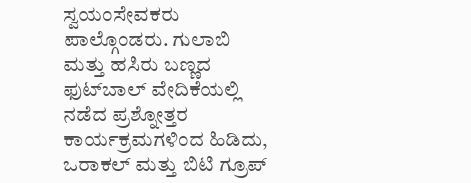ಸ್ವಯಂಸೇವಕರು ಪಾಲ್ಗೊಂಡರು. ಗುಲಾಬಿ ಮತ್ತು ಹಸಿರು ಬಣ್ಣದ ಫುಟ್‌ಬಾಲ್ ವೇದಿಕೆಯಲ್ಲಿ ನಡೆದ ಪ್ರಶ್ನೋತ್ತರ ಕಾರ್ಯಕ್ರಮಗಳಿಂದ ಹಿಡಿದು, ಒರಾಕಲ್ ಮತ್ತು ಬಿಟಿ ಗ್ರೂಪ್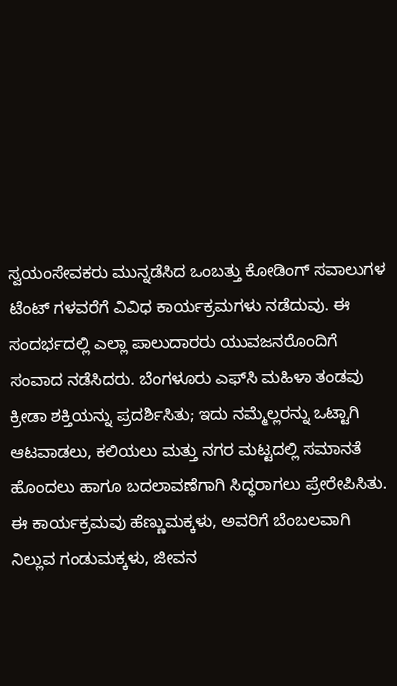ಸ್ವಯಂಸೇವಕರು ಮುನ್ನಡೆಸಿದ ಒಂಬತ್ತು ಕೋಡಿಂಗ್ ಸವಾಲುಗಳ ಟೆಂಟ್‌ ಗಳವರೆಗೆ ವಿವಿಧ ಕಾರ್ಯಕ್ರಮಗಳು ನಡೆದುವು. ಈ ಸಂದರ್ಭದಲ್ಲಿ ಎಲ್ಲಾ ಪಾಲುದಾರರು ಯುವಜನರೊಂದಿಗೆ ಸಂವಾದ ನಡೆಸಿದರು. ಬೆಂಗಳೂರು ಎಫ್‌ಸಿ ಮಹಿಳಾ ತಂಡವು ಕ್ರೀಡಾ ಶಕ್ತಿಯನ್ನು ಪ್ರದರ್ಶಿಸಿತು; ಇದು ನಮ್ಮೆಲ್ಲರನ್ನು ಒಟ್ಟಾಗಿ ಆಟವಾಡಲು, ಕಲಿಯಲು ಮತ್ತು ನಗರ ಮಟ್ಟದಲ್ಲಿ ಸಮಾನತೆ ಹೊಂದಲು ಹಾಗೂ ಬದಲಾವಣೆಗಾಗಿ ಸಿದ್ಧರಾಗಲು ಪ್ರೇರೇಪಿಸಿತು.
ಈ ಕಾರ್ಯಕ್ರಮವು ಹೆಣ್ಣುಮಕ್ಕಳು, ಅವರಿಗೆ ಬೆಂಬಲವಾಗಿ ನಿಲ್ಲುವ ಗಂಡುಮಕ್ಕಳು, ಜೀವನ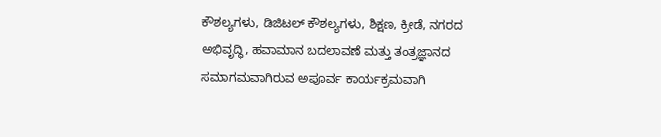ಕೌಶಲ್ಯಗಳು, ಡಿಜಿಟಲ್ ಕೌಶಲ್ಯಗಳು, ಶಿಕ್ಷಣ, ಕ್ರೀಡೆ, ನಗರದ ಅಭಿವೃದ್ಧಿ, ಹವಾಮಾನ ಬದಲಾವಣೆ ಮತ್ತು ತಂತ್ರಜ್ಞಾನದ ಸಮಾಗಮವಾಗಿರುವ ಅಪೂರ್ವ ಕಾರ್ಯಕ್ರಮವಾಗಿ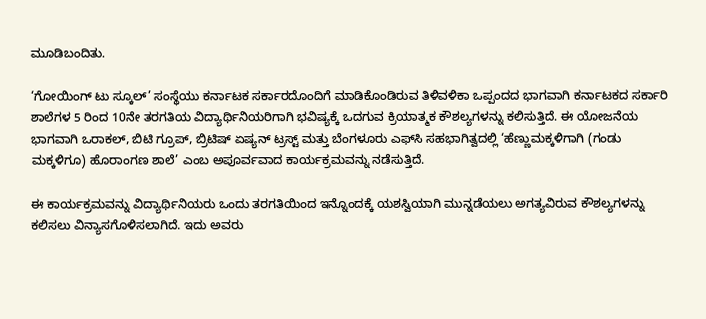ಮೂಡಿಬಂದಿತು.

‘ಗೋಯಿಂಗ್ ಟು ಸ್ಕೂಲ್’ ಸಂಸ್ಥೆಯು ಕರ್ನಾಟಕ ಸರ್ಕಾರದೊಂದಿಗೆ ಮಾಡಿಕೊಂಡಿರುವ ತಿಳಿವಳಿಕಾ ಒಪ್ಪಂದದ ಭಾಗವಾಗಿ ಕರ್ನಾಟಕದ ಸರ್ಕಾರಿ ಶಾಲೆಗಳ 5 ರಿಂದ 10ನೇ ತರಗತಿಯ ವಿದ್ಯಾರ್ಥಿನಿಯರಿಗಾಗಿ ಭವಿಷ್ಯಕ್ಕೆ ಒದಗುವ ಕ್ರಿಯಾತ್ಮಕ ಕೌಶಲ್ಯಗಳನ್ನು ಕಲಿಸುತ್ತಿದೆ. ಈ ಯೋಜನೆಯ ಭಾಗವಾಗಿ ಒರಾಕಲ್, ಬಿಟಿ ಗ್ರೂಪ್, ಬ್ರಿಟಿಷ್ ಏಷ್ಯನ್ ಟ್ರಸ್ಟ್ ಮತ್ತು ಬೆಂಗಳೂರು ಎಫ್‌ಸಿ ಸಹಭಾಗಿತ್ವದಲ್ಲಿ ‘ಹೆಣ್ಣುಮಕ್ಕಳಿಗಾಗಿ (ಗಂಡು ಮಕ್ಕಳಿಗೂ) ಹೊರಾಂಗಣ ಶಾಲೆ’ ಎಂಬ ಅಪೂರ್ವವಾದ ಕಾರ್ಯಕ್ರಮವನ್ನು ನಡೆಸುತ್ತಿದೆ.

ಈ ಕಾರ್ಯಕ್ರಮವನ್ನು ವಿದ್ಯಾರ್ಥಿನಿಯರು ಒಂದು ತರಗತಿಯಿಂದ ಇನ್ನೊಂದಕ್ಕೆ ಯಶಸ್ವಿಯಾಗಿ ಮುನ್ನಡೆಯಲು ಅಗತ್ಯವಿರುವ ಕೌಶಲ್ಯಗಳನ್ನು ಕಲಿಸಲು ವಿನ್ಯಾಸಗೊಳಿಸಲಾಗಿದೆ. ಇದು ಅವರು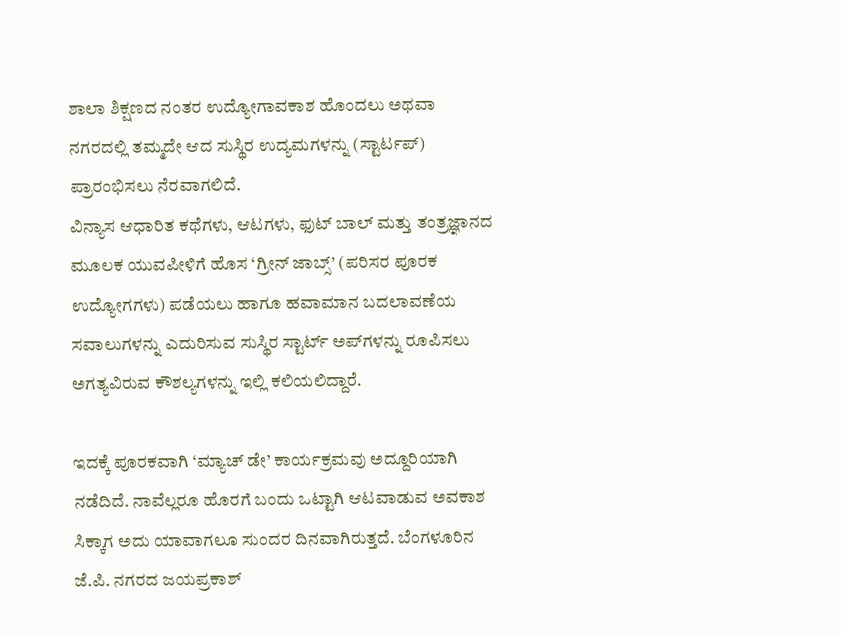ಶಾಲಾ ಶಿಕ್ಷಣದ ನಂತರ ಉದ್ಯೋಗಾವಕಾಶ ಹೊಂದಲು ಅಥವಾ ನಗರದಲ್ಲಿ ತಮ್ಮದೇ ಆದ ಸುಸ್ಥಿರ ಉದ್ಯಮಗಳನ್ನು (ಸ್ಟಾರ್ಟಪ್) ಪ್ರಾರಂಭಿಸಲು ನೆರವಾಗಲಿದೆ.
ವಿನ್ಯಾಸ ಆಧಾರಿತ ಕಥೆಗಳು, ಆಟಗಳು, ಫುಟ್‌ ಬಾಲ್ ಮತ್ತು ತಂತ್ರಜ್ಞಾನದ ಮೂಲಕ ಯುವಪೀಳಿಗೆ ಹೊಸ ‘ಗ್ರೀನ್ ಜಾಬ್ಸ್’ (ಪರಿಸರ ಪೂರಕ ಉದ್ಯೋಗಗಳು) ಪಡೆಯಲು ಹಾಗೂ ಹವಾಮಾನ ಬದಲಾವಣೆಯ ಸವಾಲುಗಳನ್ನು ಎದುರಿಸುವ ಸುಸ್ಥಿರ ಸ್ಟಾರ್ಟ್ ಅಪ್‌ಗಳನ್ನು ರೂಪಿಸಲು ಅಗತ್ಯವಿರುವ ಕೌಶಲ್ಯಗಳನ್ನು ಇಲ್ಲಿ ಕಲಿಯಲಿದ್ದಾರೆ.

ಇದಕ್ಕೆ ಪೂರಕವಾಗಿ ‘ಮ್ಯಾಚ್ ಡೇ’ ಕಾರ್ಯಕ್ರಮವು ಅದ್ದೂರಿಯಾಗಿ ನಡೆದಿದೆ. ನಾವೆಲ್ಲರೂ ಹೊರಗೆ ಬಂದು ಒಟ್ಟಾಗಿ ಆಟವಾಡುವ ಅವಕಾಶ ಸಿಕ್ಕಾಗ ಅದು ಯಾವಾಗಲೂ ಸುಂದರ ದಿನವಾಗಿರುತ್ತದೆ. ಬೆಂಗಳೂರಿನ ಜೆ.ಪಿ. ನಗರದ ಜಯಪ್ರಕಾಶ್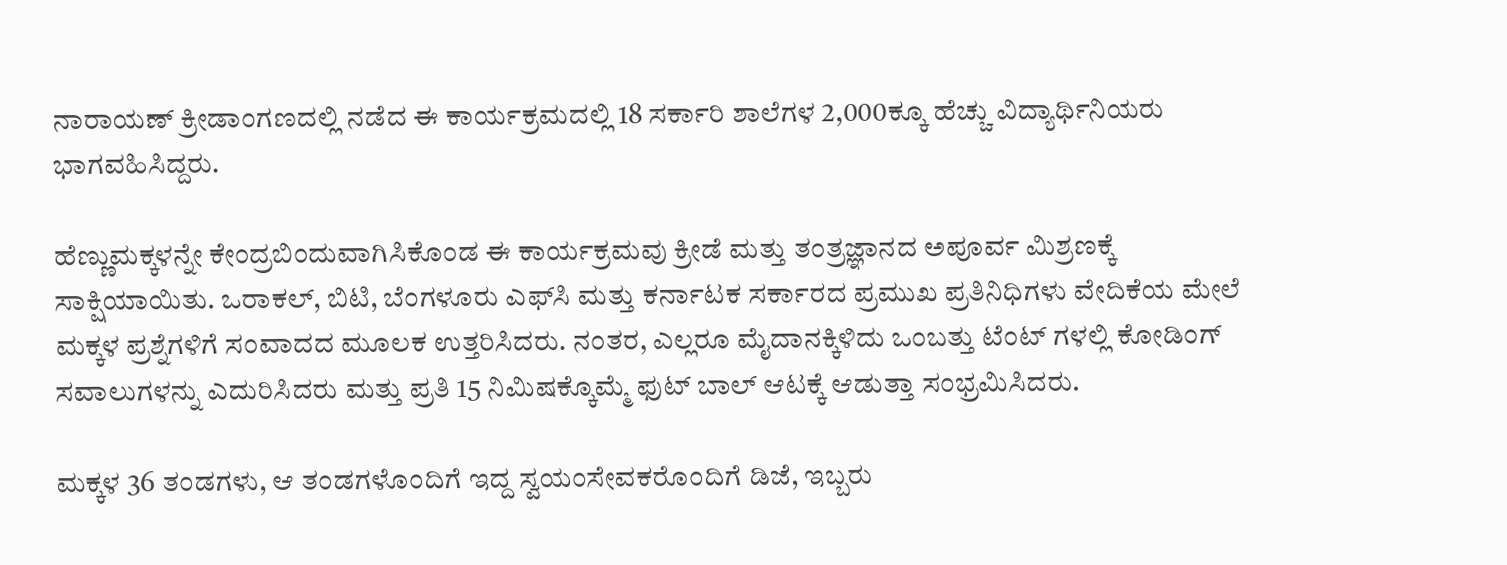ನಾರಾಯಣ್ ಕ್ರೀಡಾಂಗಣದಲ್ಲಿ ನಡೆದ ಈ ಕಾರ್ಯಕ್ರಮದಲ್ಲಿ 18 ಸರ್ಕಾರಿ ಶಾಲೆಗಳ 2,000ಕ್ಕೂ ಹೆಚ್ಚು ವಿದ್ಯಾರ್ಥಿನಿಯರು ಭಾಗವಹಿಸಿದ್ದರು.

ಹೆಣ್ಣುಮಕ್ಕಳನ್ನೇ ಕೇಂದ್ರಬಿಂದುವಾಗಿಸಿಕೊಂಡ ಈ ಕಾರ್ಯಕ್ರಮವು ಕ್ರೀಡೆ ಮತ್ತು ತಂತ್ರಜ್ಞಾನದ ಅಪೂರ್ವ ಮಿಶ್ರಣಕ್ಕೆ ಸಾಕ್ಷಿಯಾಯಿತು. ಒರಾಕಲ್, ಬಿಟಿ, ಬೆಂಗಳೂರು ಎಫ್‌ಸಿ ಮತ್ತು ಕರ್ನಾಟಕ ಸರ್ಕಾರದ ಪ್ರಮುಖ ಪ್ರತಿನಿಧಿಗಳು ವೇದಿಕೆಯ ಮೇಲೆ ಮಕ್ಕಳ ಪ್ರಶ್ನೆಗಳಿಗೆ ಸಂವಾದದ ಮೂಲಕ ಉತ್ತರಿಸಿದರು. ನಂತರ, ಎಲ್ಲರೂ ಮೈದಾನಕ್ಕಿಳಿದು ಒಂಬತ್ತು ಟೆಂಟ್‌ ಗಳಲ್ಲಿ ಕೋಡಿಂಗ್ ಸವಾಲುಗಳನ್ನು ಎದುರಿಸಿದರು ಮತ್ತು ಪ್ರತಿ 15 ನಿಮಿಷಕ್ಕೊಮ್ಮೆ ಫುಟ್‌ ಬಾಲ್ ಆಟಕ್ಕೆ ಆಡುತ್ತಾ ಸಂಭ್ರಮಿಸಿದರು.

ಮಕ್ಕಳ 36 ತಂಡಗಳು, ಆ ತಂಡಗಳೊಂದಿಗೆ ಇದ್ದ ಸ್ವಯಂಸೇವಕರೊಂದಿಗೆ ಡಿಜೆ, ಇಬ್ಬರು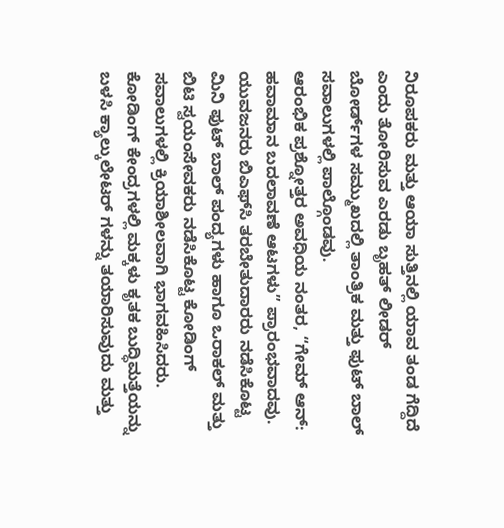ನಿರೂಪಕರು ಮತ್ತು ಆಯಾ ಸುತ್ತಿನಲ್ಲಿ ಯಾವ ತಂಡ ಗೆದ್ದಿದೆ ಎಂದು ತೋರಿಸುವ ಎರಡು ಬೃಹತ್ ಲೀಡರ್‌ ಬೋರ್ಡ್‌ಗಳ ಸಮ್ಮುಖದಲ್ಲಿ ತಾಂತ್ರಿಕ ಮತ್ತು ಫುಟ್‌ ಬಾಲ್ ಸವಾಲುಗಳಲ್ಲಿ ಪಾಲ್ಗೊಂಡವು.
ಆರಂಭಿಕ ಪ್ರಶ್ನೋತ್ತರ ಅವಧಿಯ ನಂತರ, “ಗೇಮ್ ಆನ್: ಹವಾಮಾನ ಬದಲಾವಣೆ ಆಟಗಳು” ಪ್ರಾರಂಭವಾದವು. ಯುವಜನರು ಬಿಎಫ್‌ಸಿ ತರಬೇತುದಾರರು ನಡೆಸಿಕೊಟ್ಟ ಮಿನಿ ಫುಟ್‌ ಬಾಲ್ ಪಂದ್ಯಗಳು ಹಾಗೂ ಒರಾಕಲ್ ಮತ್ತು ಬಿಟಿ ಸ್ವಯಂಸೇವಕರು ನಡೆಸಿಕೊಟ್ಟ ಕೋಡಿಂಗ್ ಸವಾಲುಗಳಲ್ಲಿ ಕ್ರಿಯಾಶೀಲವಾಗಿ ಭಾಗವಹಿಸಿದರು. ಕೋಡಿಂಗ್ ಕೇಂದ್ರಗಳಲ್ಲಿ ಮಕ್ಕಳು ಕೃತಕ ಬುದ್ಧಿಮತ್ತೆಯನ್ನು ಬಳಸಿ ಕ್ಯಾಲ್ಕುಲೇಟರ್‌ ಗಳನ್ನು ತಯಾರಿಸುವುದು ಮತ್ತು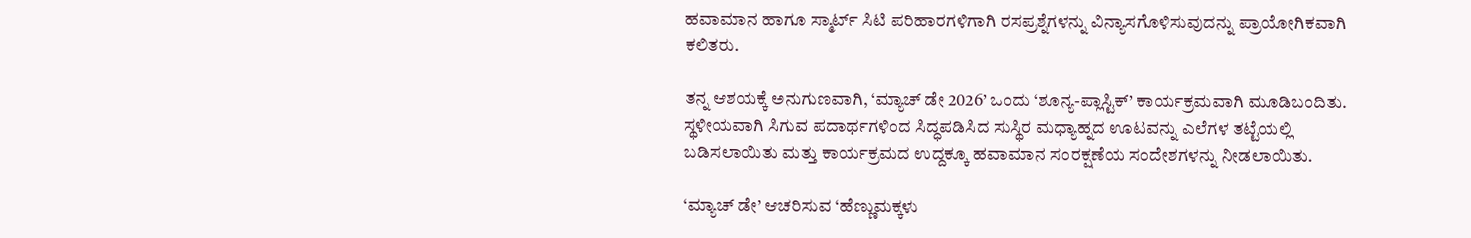ಹವಾಮಾನ ಹಾಗೂ ಸ್ಮಾರ್ಟ್ ಸಿಟಿ ಪರಿಹಾರಗಳಿಗಾಗಿ ರಸಪ್ರಶ್ನೆಗಳನ್ನು ವಿನ್ಯಾಸಗೊಳಿಸುವುದನ್ನು ಪ್ರಾಯೋಗಿಕವಾಗಿ ಕಲಿತರು.

ತನ್ನ ಆಶಯಕ್ಕೆ ಅನುಗುಣವಾಗಿ, ‘ಮ್ಯಾಚ್ ಡೇ 2026’ ಒಂದು ‘ಶೂನ್ಯ-ಪ್ಲಾಸ್ಟಿಕ್’ ಕಾರ್ಯಕ್ರಮವಾಗಿ ಮೂಡಿಬಂದಿತು. ಸ್ಥಳೀಯವಾಗಿ ಸಿಗುವ ಪದಾರ್ಥಗಳಿಂದ ಸಿದ್ಧಪಡಿಸಿದ ಸುಸ್ಥಿರ ಮಧ್ಯಾಹ್ನದ ಊಟವನ್ನು ಎಲೆಗಳ ತಟ್ಟೆಯಲ್ಲಿ ಬಡಿಸಲಾಯಿತು ಮತ್ತು ಕಾರ್ಯಕ್ರಮದ ಉದ್ದಕ್ಕೂ ಹವಾಮಾನ ಸಂರಕ್ಷಣೆಯ ಸಂದೇಶಗಳನ್ನು ನೀಡಲಾಯಿತು.

‘ಮ್ಯಾಚ್ ಡೇ’ ಆಚರಿಸುವ ‘ಹೆಣ್ಣುಮಕ್ಕಳು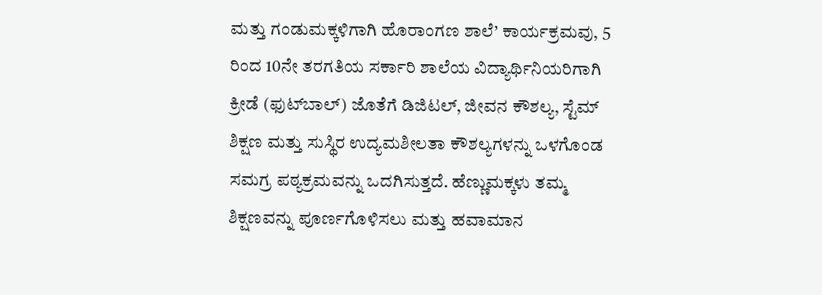ಮತ್ತು ಗಂಡುಮಕ್ಕಳಿಗಾಗಿ ಹೊರಾಂಗಣ ಶಾಲೆ’ ಕಾರ್ಯಕ್ರಮವು, 5 ರಿಂದ 10ನೇ ತರಗತಿಯ ಸರ್ಕಾರಿ ಶಾಲೆಯ ವಿದ್ಯಾರ್ಥಿನಿಯರಿಗಾಗಿ ಕ್ರೀಡೆ (ಫುಟ್‌ಬಾಲ್) ಜೊತೆಗೆ ಡಿಜಿಟಲ್, ಜೀವನ ಕೌಶಲ್ಯ, ಸ್ಟೆಮ್ ಶಿಕ್ಷಣ ಮತ್ತು ಸುಸ್ಥಿರ ಉದ್ಯಮಶೀಲತಾ ಕೌಶಲ್ಯಗಳನ್ನು ಒಳಗೊಂಡ ಸಮಗ್ರ ಪಠ್ಯಕ್ರಮವನ್ನು ಒದಗಿಸುತ್ತದೆ. ಹೆಣ್ಣುಮಕ್ಕಳು ತಮ್ಮ ಶಿಕ್ಷಣವನ್ನು ಪೂರ್ಣಗೊಳಿಸಲು ಮತ್ತು ಹವಾಮಾನ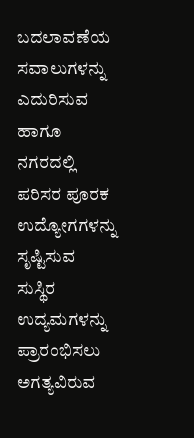ಬದಲಾವಣೆಯ ಸವಾಲುಗಳನ್ನು ಎದುರಿಸುವ ಹಾಗೂ ನಗರದಲ್ಲಿ ಪರಿಸರ ಪೂರಕ ಉದ್ಯೋಗಗಳನ್ನು ಸೃಷ್ಟಿಸುವ ಸುಸ್ಥಿರ ಉದ್ಯಮಗಳನ್ನು ಪ್ರಾರಂಭಿಸಲು ಅಗತ್ಯವಿರುವ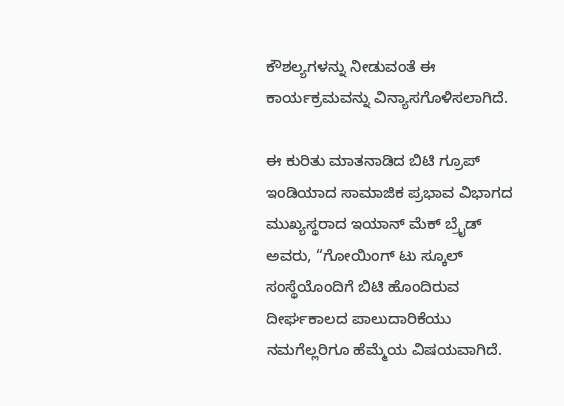ಕೌಶಲ್ಯಗಳನ್ನು ನೀಡುವಂತೆ ಈ ಕಾರ್ಯಕ್ರಮವನ್ನು ವಿನ್ಯಾಸಗೊಳಿಸಲಾಗಿದೆ.

ಈ ಕುರಿತು ಮಾತನಾಡಿದ ಬಿಟಿ ಗ್ರೂಪ್ ಇಂಡಿಯಾದ ಸಾಮಾಜಿಕ ಪ್ರಭಾವ ವಿಭಾಗದ ಮುಖ್ಯಸ್ಥರಾದ ಇಯಾನ್ ಮೆಕ್‌ ಬ್ರೈಡ್ ಅವರು, “ಗೋಯಿಂಗ್ ಟು ಸ್ಕೂಲ್ ಸಂಸ್ಥೆಯೊಂದಿಗೆ ಬಿಟಿ ಹೊಂದಿರುವ ದೀರ್ಘಕಾಲದ ಪಾಲುದಾರಿಕೆಯು ನಮಗೆಲ್ಲರಿಗೂ ಹೆಮ್ಮೆಯ ವಿಷಯವಾಗಿದೆ.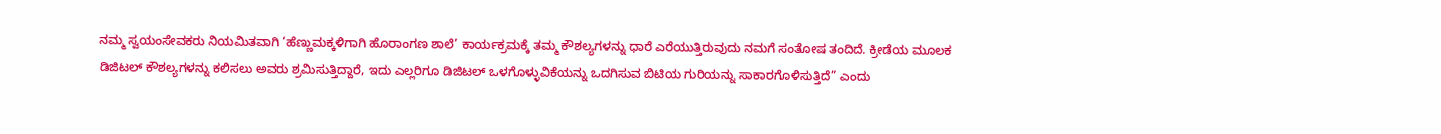ನಮ್ಮ ಸ್ವಯಂಸೇವಕರು ನಿಯಮಿತವಾಗಿ ‘ಹೆಣ್ಣುಮಕ್ಕಳಿಗಾಗಿ ಹೊರಾಂಗಣ ಶಾಲೆ’ ಕಾರ್ಯಕ್ರಮಕ್ಕೆ ತಮ್ಮ ಕೌಶಲ್ಯಗಳನ್ನು ಧಾರೆ ಎರೆಯುತ್ತಿರುವುದು ನಮಗೆ ಸಂತೋಷ ತಂದಿದೆ. ಕ್ರೀಡೆಯ ಮೂಲಕ ಡಿಜಿಟಲ್ ಕೌಶಲ್ಯಗಳನ್ನು ಕಲಿಸಲು ಅವರು ಶ್ರಮಿಸುತ್ತಿದ್ದಾರೆ, ಇದು ಎಲ್ಲರಿಗೂ ಡಿಜಿಟಲ್ ಒಳಗೊಳ್ಳುವಿಕೆಯನ್ನು ಒದಗಿಸುವ ಬಿಟಿಯ ಗುರಿಯನ್ನು ಸಾಕಾರಗೊಳಿಸುತ್ತಿದೆ” ಎಂದು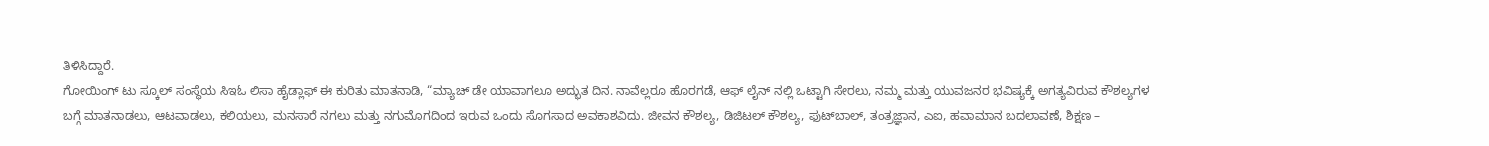ತಿಳಿಸಿದ್ದಾರೆ.
ಗೋಯಿಂಗ್ ಟು ಸ್ಕೂಲ್ ಸಂಸ್ಥೆಯ ಸಿಇಓ ಲಿಸಾ ಹೈಡ್ಲಾಫ್ ಈ ಕುರಿತು ಮಾತನಾಡಿ, “ಮ್ಯಾಚ್ ಡೇ ಯಾವಾಗಲೂ ಅದ್ಭುತ ದಿನ. ನಾವೆಲ್ಲರೂ ಹೊರಗಡೆ, ಆಫ್‌ ಲೈನ್‌ ನಲ್ಲಿ ಒಟ್ಟಾಗಿ ಸೇರಲು, ನಮ್ಮ ಮತ್ತು ಯುವಜನರ ಭವಿಷ್ಯಕ್ಕೆ ಅಗತ್ಯವಿರುವ ಕೌಶಲ್ಯಗಳ ಬಗ್ಗೆ ಮಾತನಾಡಲು, ಆಟವಾಡಲು, ಕಲಿಯಲು, ಮನಸಾರೆ ನಗಲು ಮತ್ತು ನಗುಮೊಗದಿಂದ ಇರುವ ಒಂದು ಸೊಗಸಾದ ಅವಕಾಶವಿದು. ಜೀವನ ಕೌಶಲ್ಯ, ಡಿಜಿಟಲ್ ಕೌಶಲ್ಯ, ಫುಟ್‌ಬಾಲ್, ತಂತ್ರಜ್ಞಾನ, ಎಐ, ಹವಾಮಾನ ಬದಲಾವಣೆ, ಶಿಕ್ಷಣ –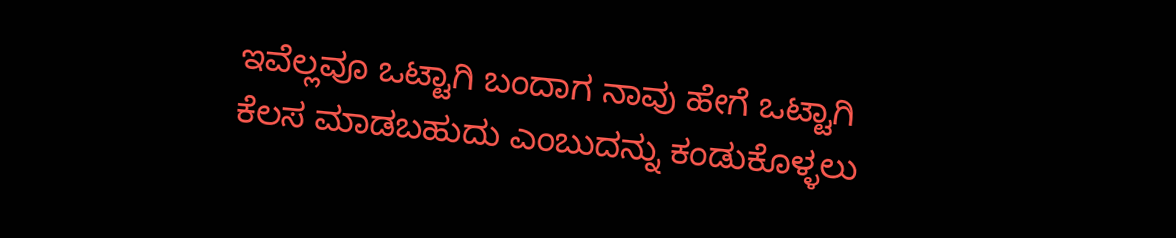ಇವೆಲ್ಲವೂ ಒಟ್ಟಾಗಿ ಬಂದಾಗ ನಾವು ಹೇಗೆ ಒಟ್ಟಾಗಿ ಕೆಲಸ ಮಾಡಬಹುದು ಎಂಬುದನ್ನು ಕಂಡುಕೊಳ್ಳಲು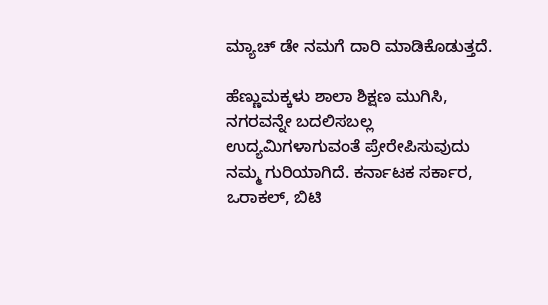ಮ್ಯಾಚ್ ಡೇ ನಮಗೆ ದಾರಿ ಮಾಡಿಕೊಡುತ್ತದೆ.

ಹೆಣ್ಣುಮಕ್ಕಳು ಶಾಲಾ ಶಿಕ್ಷಣ ಮುಗಿಸಿ, ನಗರವನ್ನೇ ಬದಲಿಸಬಲ್ಲ ಉದ್ಯಮಿಗಳಾಗುವಂತೆ ಪ್ರೇರೇಪಿಸುವುದು ನಮ್ಮ ಗುರಿಯಾಗಿದೆ. ಕರ್ನಾಟಕ ಸರ್ಕಾರ, ಒರಾಕಲ್, ಬಿಟಿ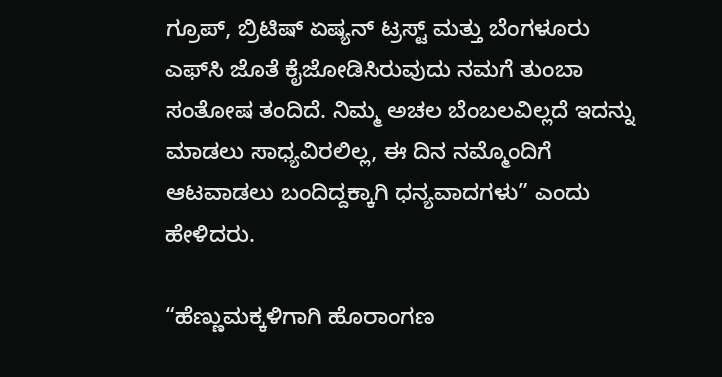ಗ್ರೂಪ್, ಬ್ರಿಟಿಷ್ ಏಷ್ಯನ್ ಟ್ರಸ್ಟ್ ಮತ್ತು ಬೆಂಗಳೂರು ಎಫ್‌ಸಿ ಜೊತೆ ಕೈಜೋಡಿಸಿರುವುದು ನಮಗೆ ತುಂಬಾ ಸಂತೋಷ ತಂದಿದೆ. ನಿಮ್ಮ ಅಚಲ ಬೆಂಬಲವಿಲ್ಲದೆ ಇದನ್ನು ಮಾಡಲು ಸಾಧ್ಯವಿರಲಿಲ್ಲ, ಈ ದಿನ ನಮ್ಮೊಂದಿಗೆ ಆಟವಾಡಲು ಬಂದಿದ್ದಕ್ಕಾಗಿ ಧನ್ಯವಾದಗಳು” ಎಂದು ಹೇಳಿದರು.

“ಹೆಣ್ಣುಮಕ್ಕಳಿಗಾಗಿ ಹೊರಾಂಗಣ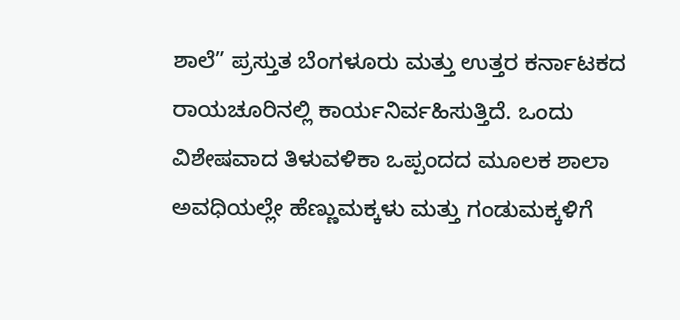ಶಾಲೆ” ಪ್ರಸ್ತುತ ಬೆಂಗಳೂರು ಮತ್ತು ಉತ್ತರ ಕರ್ನಾಟಕದ ರಾಯಚೂರಿನಲ್ಲಿ ಕಾರ್ಯನಿರ್ವಹಿಸುತ್ತಿದೆ. ಒಂದು ವಿಶೇಷವಾದ ತಿಳುವಳಿಕಾ ಒಪ್ಪಂದದ ಮೂಲಕ ಶಾಲಾ ಅವಧಿಯಲ್ಲೇ ಹೆಣ್ಣುಮಕ್ಕಳು ಮತ್ತು ಗಂಡುಮಕ್ಕಳಿಗೆ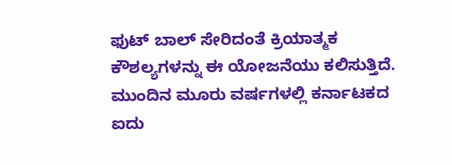ಫುಟ್‌ ಬಾಲ್ ಸೇರಿದಂತೆ ಕ್ರಿಯಾತ್ಮಕ ಕೌಶಲ್ಯಗಳನ್ನು ಈ ಯೋಜನೆಯು ಕಲಿಸುತ್ತಿದೆ. ಮುಂದಿನ ಮೂರು ವರ್ಷಗಳಲ್ಲಿ ಕರ್ನಾಟಕದ ಐದು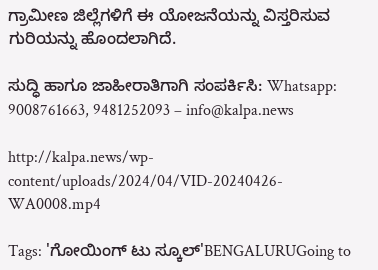ಗ್ರಾಮೀಣ ಜಿಲ್ಲೆಗಳಿಗೆ ಈ ಯೋಜನೆಯನ್ನು ವಿಸ್ತರಿಸುವ ಗುರಿಯನ್ನು ಹೊಂದಲಾಗಿದೆ.

ಸುದ್ಧಿ ಹಾಗೂ ಜಾಹೀರಾತಿಗಾಗಿ ಸಂಪರ್ಕಿಸಿ: Whatsapp: 9008761663, 9481252093 – info@kalpa.news

http://kalpa.news/wp-content/uploads/2024/04/VID-20240426-WA0008.mp4

Tags: 'ಗೋಯಿಂಗ್ ಟು ಸ್ಕೂಲ್'BENGALURUGoing to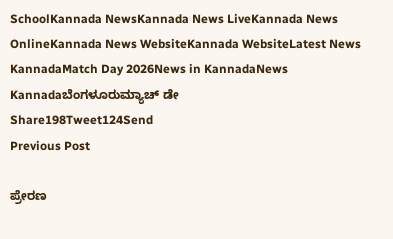SchoolKannada NewsKannada News LiveKannada News OnlineKannada News WebsiteKannada WebsiteLatest News KannadaMatch Day 2026News in KannadaNews Kannadaಬೆಂಗಳೂರುಮ್ಯಾಚ್ ಡೇ
Share198Tweet124Send
Previous Post

ಪ್ರೇರಣ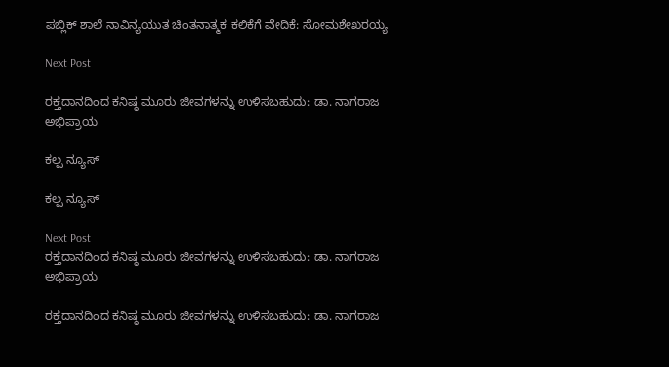ಪಬ್ಲಿಕ್ ಶಾಲೆ ನಾವಿನ್ಯಯುತ ಚಿಂತನಾತ್ಮಕ ಕಲಿಕೆಗೆ ವೇದಿಕೆ: ಸೋಮಶೇಖರಯ್ಯ

Next Post

ರಕ್ತದಾನದಿಂದ ಕನಿಷ್ಠ ಮೂರು ಜೀವಗಳನ್ನು ಉಳಿಸಬಹುದು: ಡಾ. ನಾಗರಾಜ ಅಭಿಪ್ರಾಯ

ಕಲ್ಪ ನ್ಯೂಸ್

ಕಲ್ಪ ನ್ಯೂಸ್

Next Post
ರಕ್ತದಾನದಿಂದ ಕನಿಷ್ಠ ಮೂರು ಜೀವಗಳನ್ನು ಉಳಿಸಬಹುದು: ಡಾ. ನಾಗರಾಜ ಅಭಿಪ್ರಾಯ

ರಕ್ತದಾನದಿಂದ ಕನಿಷ್ಠ ಮೂರು ಜೀವಗಳನ್ನು ಉಳಿಸಬಹುದು: ಡಾ. ನಾಗರಾಜ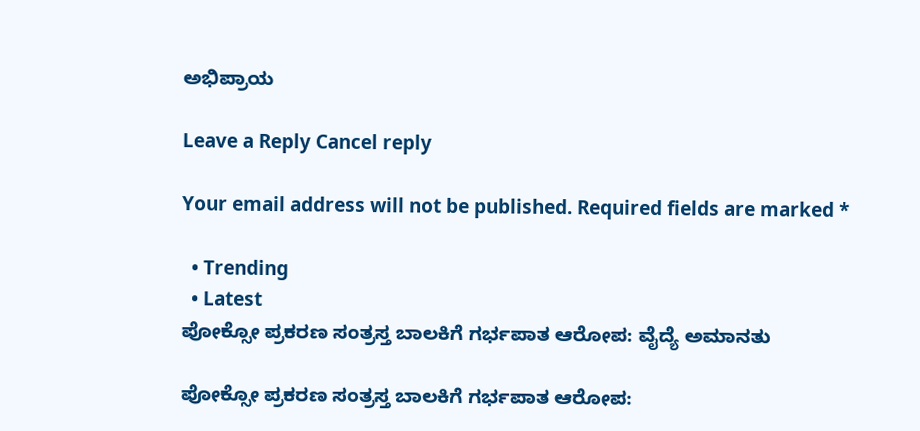ಅಭಿಪ್ರಾಯ

Leave a Reply Cancel reply

Your email address will not be published. Required fields are marked *

  • Trending
  • Latest
ಪೋಕ್ಸೋ ಪ್ರಕರಣ ಸಂತ್ರಸ್ತ ಬಾಲಕಿಗೆ ಗರ್ಭಪಾತ ಆರೋಪ: ವೈದ್ಯೆ ಅಮಾನತು

ಪೋಕ್ಸೋ ಪ್ರಕರಣ ಸಂತ್ರಸ್ತ ಬಾಲಕಿಗೆ ಗರ್ಭಪಾತ ಆರೋಪ: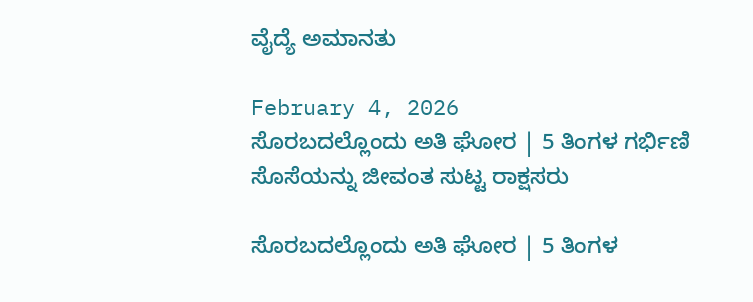ವೈದ್ಯೆ ಅಮಾನತು

February 4, 2026
ಸೊರಬದಲ್ಲೊಂದು ಅತಿ ಘೋರ | 5 ತಿಂಗಳ ಗರ್ಭಿಣಿ ಸೊಸೆಯನ್ನು ಜೀವಂತ ಸುಟ್ಟ ರಾಕ್ಷಸರು

ಸೊರಬದಲ್ಲೊಂದು ಅತಿ ಘೋರ | 5 ತಿಂಗಳ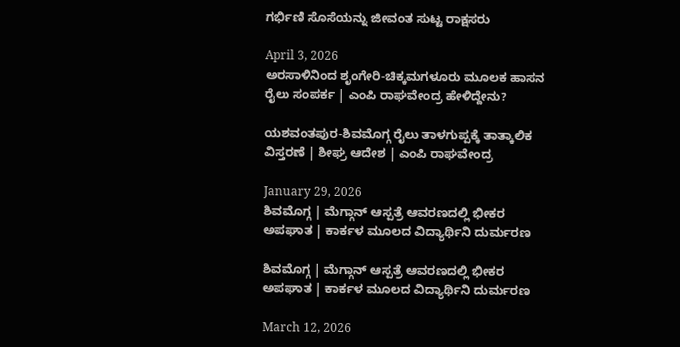ಗರ್ಭಿಣಿ ಸೊಸೆಯನ್ನು ಜೀವಂತ ಸುಟ್ಟ ರಾಕ್ಷಸರು

April 3, 2026
ಅರಸಾಳಿನಿಂದ ಶೃಂಗೇರಿ-ಚಿಕ್ಕಮಗಳೂರು ಮೂಲಕ ಹಾಸನ ರೈಲು ಸಂಪರ್ಕ | ಎಂಪಿ ರಾಘವೇಂದ್ರ ಹೇಳಿದ್ದೇನು?

ಯಶವಂತಪುರ-ಶಿವಮೊಗ್ಗ ರೈಲು ತಾಳಗುಪ್ಪಕ್ಕೆ ತಾತ್ಕಾಲಿಕ ವಿಸ್ತರಣೆ | ಶೀಘ್ರ ಆದೇಶ | ಎಂಪಿ ರಾಘವೇಂದ್ರ

January 29, 2026
ಶಿವಮೊಗ್ಗ | ಮೆಗ್ಗಾನ್ ಆಸ್ಪತ್ರೆ ಆವರಣದಲ್ಲಿ ಭೀಕರ ಅಪಘಾತ | ಕಾರ್ಕಳ ಮೂಲದ ವಿದ್ಯಾರ್ಥಿನಿ ದುರ್ಮರಣ

ಶಿವಮೊಗ್ಗ | ಮೆಗ್ಗಾನ್ ಆಸ್ಪತ್ರೆ ಆವರಣದಲ್ಲಿ ಭೀಕರ ಅಪಘಾತ | ಕಾರ್ಕಳ ಮೂಲದ ವಿದ್ಯಾರ್ಥಿನಿ ದುರ್ಮರಣ

March 12, 2026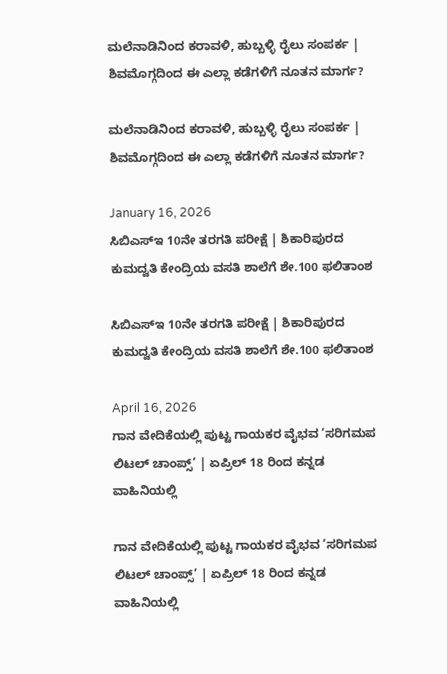ಮಲೆನಾಡಿನಿಂದ ಕರಾವಳಿ, ಹುಬ್ಬಳ್ಳಿ ರೈಲು ಸಂಪರ್ಕ | ಶಿವಮೊಗ್ಗದಿಂದ ಈ ಎಲ್ಲಾ ಕಡೆಗಳಿಗೆ ನೂತನ ಮಾರ್ಗ?

ಮಲೆನಾಡಿನಿಂದ ಕರಾವಳಿ, ಹುಬ್ಬಳ್ಳಿ ರೈಲು ಸಂಪರ್ಕ | ಶಿವಮೊಗ್ಗದಿಂದ ಈ ಎಲ್ಲಾ ಕಡೆಗಳಿಗೆ ನೂತನ ಮಾರ್ಗ?

January 16, 2026
ಸಿಬಿಎಸ್‌ಇ 10ನೇ ತರಗತಿ ಪರೀಕ್ಷೆ | ಶಿಕಾರಿಪುರದ ಕುಮದ್ವತಿ ಕೇಂದ್ರಿಯ ವಸತಿ ಶಾಲೆಗೆ ಶೇ.100 ಫಲಿತಾಂಶ

ಸಿಬಿಎಸ್‌ಇ 10ನೇ ತರಗತಿ ಪರೀಕ್ಷೆ | ಶಿಕಾರಿಪುರದ ಕುಮದ್ವತಿ ಕೇಂದ್ರಿಯ ವಸತಿ ಶಾಲೆಗೆ ಶೇ.100 ಫಲಿತಾಂಶ

April 16, 2026
ಗಾನ ವೇದಿಕೆಯಲ್ಲಿ ಪುಟ್ಟ ಗಾಯಕರ ವೈಭವ ‘ಸರಿಗಮಪ ಲಿಟಲ್ ಚಾಂಪ್ಸ್’ | ಏಪ್ರಿಲ್ 18 ರಿಂದ ಕನ್ನಡ ವಾಹಿನಿಯಲ್ಲಿ

ಗಾನ ವೇದಿಕೆಯಲ್ಲಿ ಪುಟ್ಟ ಗಾಯಕರ ವೈಭವ ‘ಸರಿಗಮಪ ಲಿಟಲ್ ಚಾಂಪ್ಸ್’ | ಏಪ್ರಿಲ್ 18 ರಿಂದ ಕನ್ನಡ ವಾಹಿನಿಯಲ್ಲಿ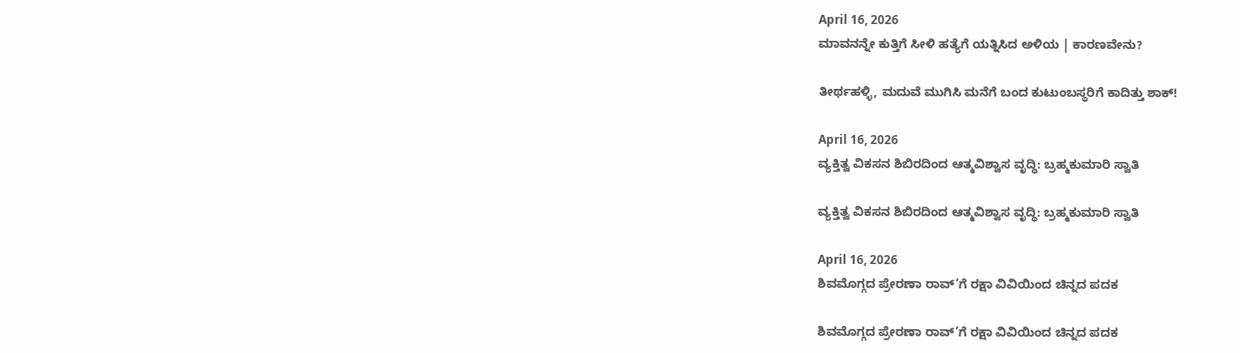April 16, 2026
ಮಾವನನ್ನೇ ಕುತ್ತಿಗೆ ಸೀಳಿ ಹತ್ಯೆಗೆ ಯತ್ನಿಸಿದ ಅಳಿಯ | ಕಾರಣವೇನು?

ತೀರ್ಥಹಳ್ಳಿ, ಮದುವೆ ಮುಗಿಸಿ ಮನೆಗೆ ಬಂದ ಕುಟುಂಬಸ್ಥರಿಗೆ ಕಾದಿತ್ತು ಶಾಕ್!

April 16, 2026
ವ್ಯಕ್ತಿತ್ವ ವಿಕಸನ ಶಿಬಿರದಿಂದ ಆತ್ಮವಿಶ್ವಾಸ ವೃದ್ಧಿ: ಬ್ರಹ್ಮಕುಮಾರಿ ಸ್ವಾತಿ

ವ್ಯಕ್ತಿತ್ವ ವಿಕಸನ ಶಿಬಿರದಿಂದ ಆತ್ಮವಿಶ್ವಾಸ ವೃದ್ಧಿ: ಬ್ರಹ್ಮಕುಮಾರಿ ಸ್ವಾತಿ

April 16, 2026
ಶಿವಮೊಗ್ಗದ ಪ್ರೇರಣಾ ರಾವ್’ಗೆ ರಕ್ಷಾ ವಿವಿಯಿಂದ ಚಿನ್ನದ ಪದಕ

ಶಿವಮೊಗ್ಗದ ಪ್ರೇರಣಾ ರಾವ್’ಗೆ ರಕ್ಷಾ ವಿವಿಯಿಂದ ಚಿನ್ನದ ಪದಕ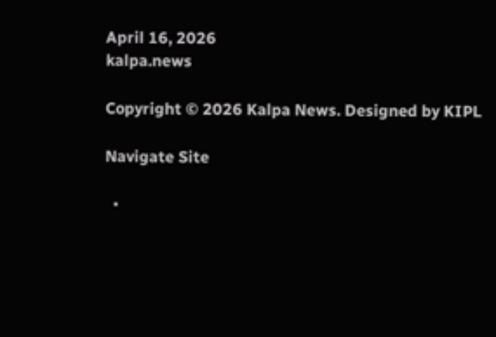April 16, 2026
kalpa.news

Copyright © 2026 Kalpa News. Designed by KIPL

Navigate Site

  •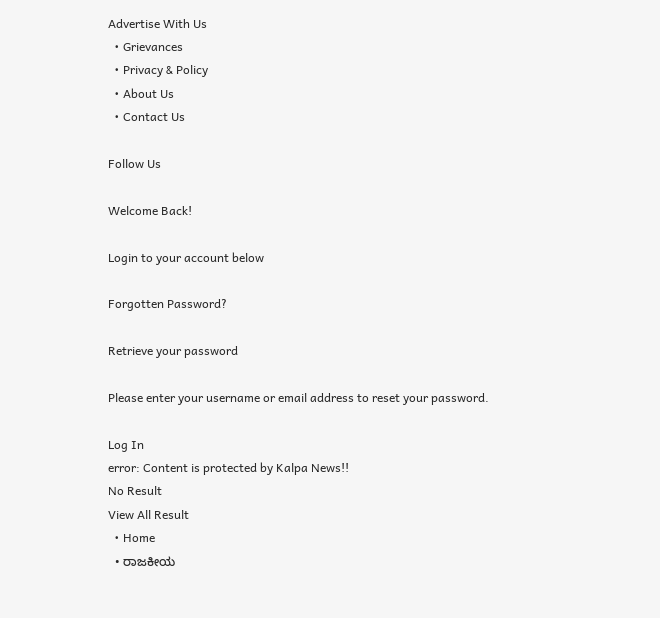Advertise With Us
  • Grievances
  • Privacy & Policy
  • About Us
  • Contact Us

Follow Us

Welcome Back!

Login to your account below

Forgotten Password?

Retrieve your password

Please enter your username or email address to reset your password.

Log In
error: Content is protected by Kalpa News!!
No Result
View All Result
  • Home
  • ರಾಜಕೀಯ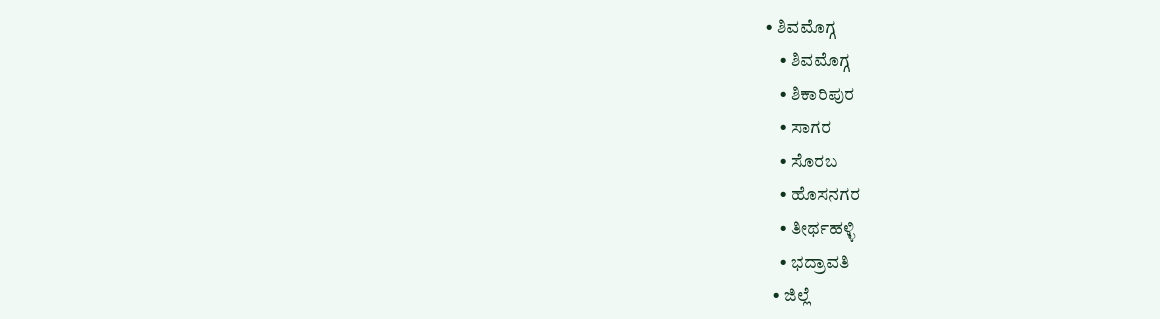• ಶಿವಮೊಗ್ಗ
    • ಶಿವಮೊಗ್ಗ
    • ಶಿಕಾರಿಪುರ
    • ಸಾಗರ
    • ಸೊರಬ
    • ಹೊಸನಗರ
    • ತೀರ್ಥಹಳ್ಳಿ
    • ಭದ್ರಾವತಿ
  • ಜಿಲ್ಲೆ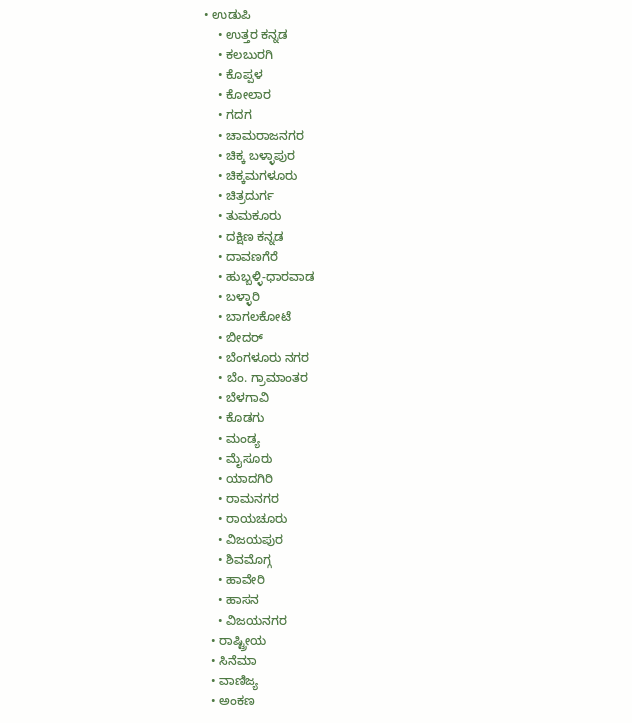• ಉಡುಪಿ
    • ಉತ್ತರ ಕನ್ನಡ
    • ಕಲಬುರಗಿ
    • ಕೊಪ್ಪಳ
    • ಕೋಲಾರ
    • ಗದಗ
    • ಚಾಮರಾಜನಗರ
    • ಚಿಕ್ಕ ಬಳ್ಳಾಪುರ
    • ಚಿಕ್ಕಮಗಳೂರು
    • ಚಿತ್ರದುರ್ಗ
    • ತುಮಕೂರು
    • ದಕ್ಷಿಣ ಕನ್ನಡ
    • ದಾವಣಗೆರೆ
    • ಹುಬ್ಬಳ್ಳಿ-ಧಾರವಾಡ
    • ಬಳ್ಳಾರಿ
    • ಬಾಗಲಕೋಟೆ
    • ಬೀದರ್
    • ಬೆಂಗಳೂರು ನಗರ
    • ಬೆಂ. ಗ್ರಾಮಾಂತರ
    • ಬೆಳಗಾವಿ
    • ಕೊಡಗು
    • ಮಂಡ್ಯ
    • ಮೈಸೂರು
    • ಯಾದಗಿರಿ
    • ರಾಮನಗರ
    • ರಾಯಚೂರು
    • ವಿಜಯಪುರ
    • ಶಿವಮೊಗ್ಗ
    • ಹಾವೇರಿ
    • ಹಾಸನ
    • ವಿಜಯನಗರ
  • ರಾಷ್ಟ್ರೀಯ
  • ಸಿನೆಮಾ
  • ವಾಣಿಜ್ಯ
  • ಅಂಕಣ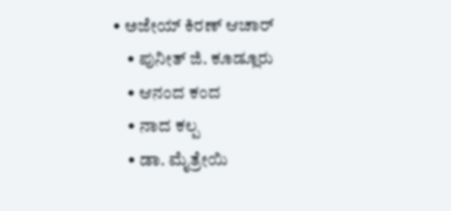• ಅಜೇಯ್ ಕಿರಣ್ ಆಚಾರ್
    • ಪುನೀತ್ ಜಿ. ಕೂಡ್ಲೂರು
    • ಆನಂದ ಕಂದ
    • ನಾದ ಕಲ್ಪ
    • ಡಾ. ಮೈತ್ರೇಯಿ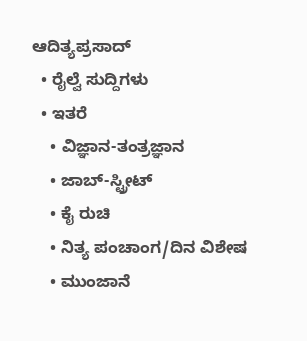ಆದಿತ್ಯಪ್ರಸಾದ್
  • ರೈಲ್ವೆ ಸುದ್ದಿಗಳು
  • ಇತರೆ
    • ವಿಜ್ಞಾನ-ತಂತ್ರಜ್ಞಾನ
    • ಜಾಬ್-ಸ್ಟ್ರೀಟ್
    • ಕೈ ರುಚಿ
    • ನಿತ್ಯ ಪಂಚಾಂಗ/ದಿನ ವಿಶೇಷ
    • ಮುಂಜಾನೆ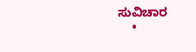ಸುವಿಚಾರ
    •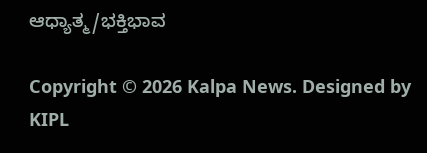ಆಧ್ಯಾತ್ಮ/ಭಕ್ತಿಭಾವ

Copyright © 2026 Kalpa News. Designed by KIPL